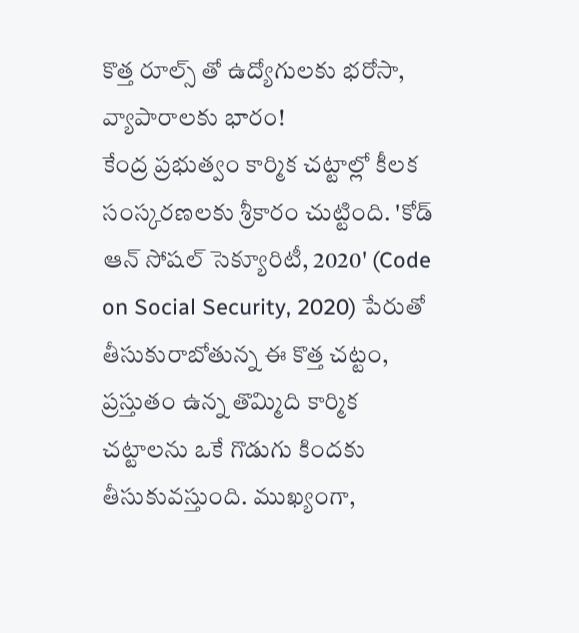కొత్త రూల్స్ తో ఉద్యోగులకు భరోసా, వ్యాపారాలకు భార౦!
కేంద్ర ప్రభుత్వం కార్మిక చట్టాల్లో కీలక సంస్కరణలకు శ్రీకారం చుట్టింది. 'కోడ్ ఆన్ సోషల్ సెక్యూరిటీ, 2020' (Code on Social Security, 2020) పేరుతో తీసుకురాబోతున్న ఈ కొత్త చట్టం, ప్రస్తుతం ఉన్న తొమ్మిది కార్మిక చట్టాలను ఒకే గొడుగు కిందకు తీసుకువస్తుంది. ముఖ్యంగా,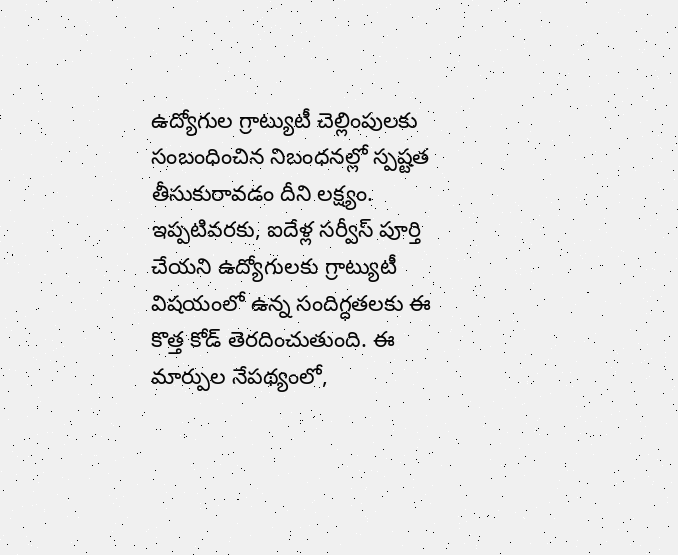ఉద్యోగుల గ్రాట్యుటీ చెల్లింపులకు సంబంధించిన నిబంధనల్లో స్పష్టత తీసుకురావడం దీని లక్ష్యం. ఇప్పటివరకు, ఐదేళ్ల సర్వీస్ పూర్తి చేయని ఉద్యోగులకు గ్రాట్యుటీ విషయంలో ఉన్న సందిగ్ధతలకు ఈ కొత్త కోడ్ తెరదించుతుంది. ఈ మార్పుల నేపథ్యంలో,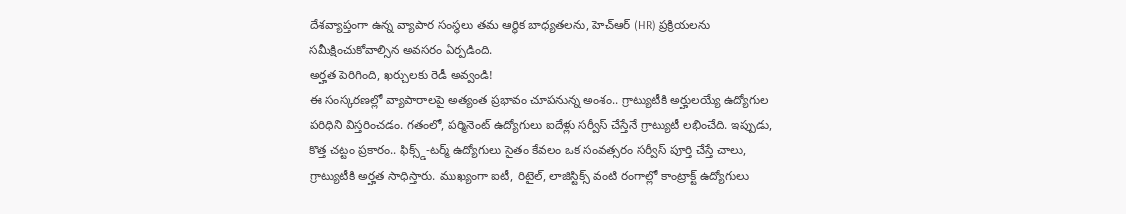దేశవ్యాప్తంగా ఉన్న వ్యాపార సంస్థలు తమ ఆర్థిక బాధ్యతలను, హెచ్ఆర్ (HR) ప్రక్రియలను సమీక్షించుకోవాల్సిన అవసరం ఏర్పడింది.
అర్హత పెరిగింది, ఖర్చులకు రెడీ అవ్వండి!
ఈ సంస్కరణల్లో వ్యాపారాలపై అత్యంత ప్రభావం చూపనున్న అంశం.. గ్రాట్యుటీకి అర్హులయ్యే ఉద్యోగుల పరిధిని విస్తరించడం. గతంలో, పర్మినెంట్ ఉద్యోగులు ఐదేళ్లు సర్వీస్ చేస్తేనే గ్రాట్యుటీ లభించేది. ఇప్పుడు, కొత్త చట్టం ప్రకారం.. ఫిక్స్డ్-టర్మ్ ఉద్యోగులు సైతం కేవలం ఒక సంవత్సరం సర్వీస్ పూర్తి చేస్తే చాలు, గ్రాట్యుటీకి అర్హత సాధిస్తారు. ముఖ్యంగా ఐటీ, రిటైల్, లాజిస్టిక్స్ వంటి రంగాల్లో కాంట్రాక్ట్ ఉద్యోగులు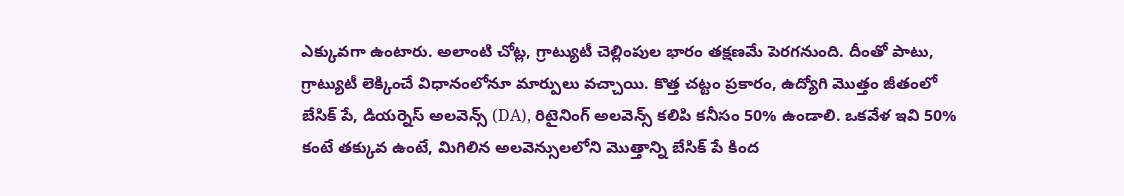ఎక్కువగా ఉంటారు. అలాంటి చోట్ల, గ్రాట్యుటీ చెల్లింపుల భారం తక్షణమే పెరగనుంది. దీంతో పాటు, గ్రాట్యుటీ లెక్కించే విధానంలోనూ మార్పులు వచ్చాయి. కొత్త చట్టం ప్రకారం, ఉద్యోగి మొత్తం జీతంలో బేసిక్ పే, డియర్నెస్ అలవెన్స్ (DA), రిటైనింగ్ అలవెన్స్ కలిపి కనీసం 50% ఉండాలి. ఒకవేళ ఇవి 50% కంటే తక్కువ ఉంటే, మిగిలిన అలవెన్సులలోని మొత్తాన్ని బేసిక్ పే కింద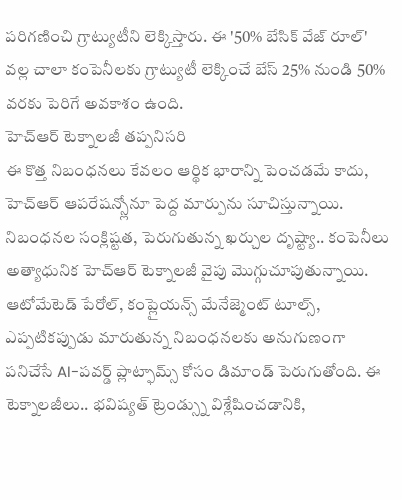పరిగణించి గ్రాట్యుటీని లెక్కిస్తారు. ఈ '50% బేసిక్ వేజ్ రూల్' వల్ల చాలా కంపెనీలకు గ్రాట్యుటీ లెక్కించే బేస్ 25% నుండి 50% వరకు పెరిగే అవకాశం ఉంది.
హెచ్ఆర్ టెక్నాలజీ తప్పనిసరి
ఈ కొత్త నిబంధనలు కేవలం ఆర్థిక భారాన్ని పెంచడమే కాదు, హెచ్ఆర్ ఆపరేషన్స్లోనూ పెద్ద మార్పును సూచిస్తున్నాయి. నిబంధనల సంక్లిష్టత, పెరుగుతున్న ఖర్చుల దృష్ట్యా.. కంపెనీలు అత్యాధునిక హెచ్ఆర్ టెక్నాలజీ వైపు మొగ్గుచూపుతున్నాయి. ఆటోమేటెడ్ పేరోల్, కంప్లైయన్స్ మేనేజ్మెంట్ టూల్స్, ఎప్పటికప్పుడు మారుతున్న నిబంధనలకు అనుగుణంగా పనిచేసే AI-పవర్డ్ ప్లాట్ఫామ్స్ కోసం డిమాండ్ పెరుగుతోంది. ఈ టెక్నాలజీలు.. భవిష్యత్ ట్రెండ్స్ను విశ్లేషించడానికి,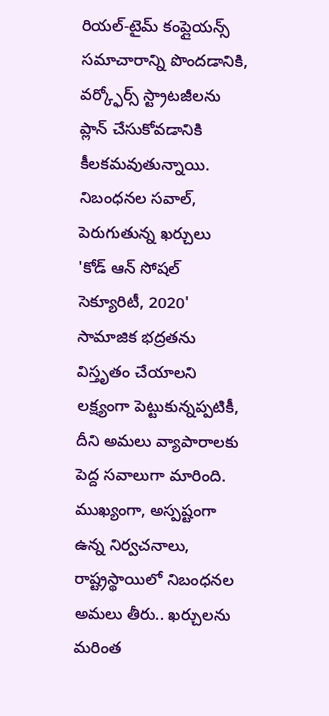రియల్-టైమ్ కంప్లైయన్స్ సమాచారాన్ని పొందడానికి, వర్క్ఫోర్స్ స్ట్రాటజీలను ప్లాన్ చేసుకోవడానికి కీలకమవుతున్నాయి.
నిబంధనల సవాల్, పెరుగుతున్న ఖర్చులు
'కోడ్ ఆన్ సోషల్ సెక్యూరిటీ, 2020' సామాజిక భద్రతను విస్తృతం చేయాలని లక్ష్యంగా పెట్టుకున్నప్పటికీ, దీని అమలు వ్యాపారాలకు పెద్ద సవాలుగా మారింది. ముఖ్యంగా, అస్పష్టంగా ఉన్న నిర్వచనాలు, రాష్ట్రస్థాయిలో నిబంధనల అమలు తీరు.. ఖర్చులను మరింత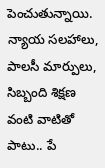పెంచుతున్నాయి. న్యాయ సలహాలు, పాలసీ మార్పులు, సిబ్బంది శిక్షణ వంటి వాటితో పాటు.. పే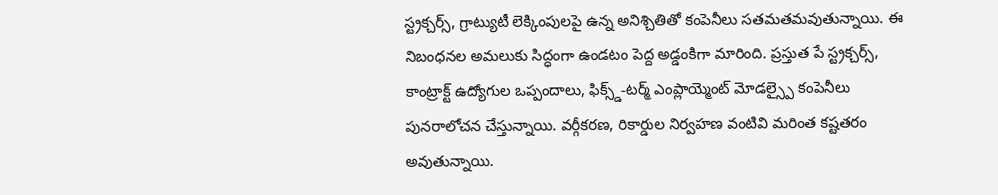స్ట్రక్చర్స్, గ్రాట్యుటీ లెక్కింపులపై ఉన్న అనిశ్చితితో కంపెనీలు సతమతమవుతున్నాయి. ఈ నిబంధనల అమలుకు సిద్ధంగా ఉండటం పెద్ద అడ్డంకిగా మారింది. ప్రస్తుత పే స్ట్రక్చర్స్, కాంట్రాక్ట్ ఉద్యోగుల ఒప్పందాలు, ఫిక్స్డ్-టర్మ్ ఎంప్లాయ్మెంట్ మోడల్స్పై కంపెనీలు పునరాలోచన చేస్తున్నాయి. వర్గీకరణ, రికార్డుల నిర్వహణ వంటివి మరింత కష్టతరం అవుతున్నాయి.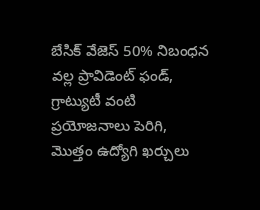బేసిక్ వేజెస్ 50% నిబంధన వల్ల ప్రావిడెంట్ ఫండ్, గ్రాట్యుటీ వంటి ప్రయోజనాలు పెరిగి, మొత్తం ఉద్యోగి ఖర్చులు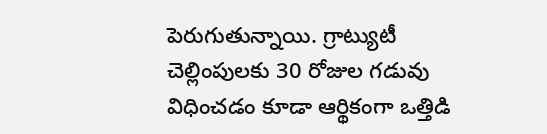పెరుగుతున్నాయి. గ్రాట్యుటీ చెల్లింపులకు 30 రోజుల గడువు విధించడం కూడా ఆర్థికంగా ఒత్తిడి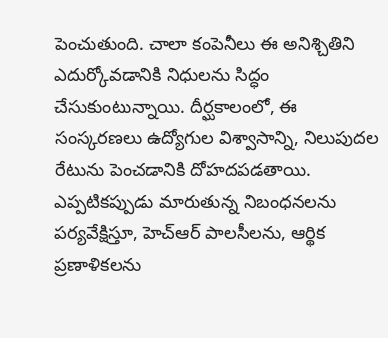పెంచుతుంది. చాలా కంపెనీలు ఈ అనిశ్చితిని ఎదుర్కోవడానికి నిధులను సిద్ధం చేసుకుంటున్నాయి. దీర్ఘకాలంలో, ఈ సంస్కరణలు ఉద్యోగుల విశ్వాసాన్ని, నిలుపుదల రేటును పెంచడానికి దోహదపడతాయి. ఎప్పటికప్పుడు మారుతున్న నిబంధనలను పర్యవేక్షిస్తూ, హెచ్ఆర్ పాలసీలను, ఆర్థిక ప్రణాళికలను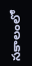సకాలంలో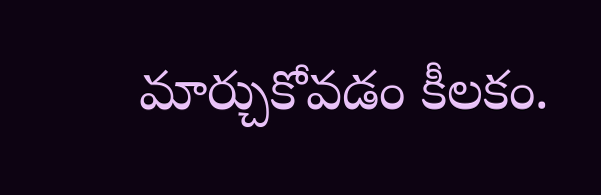మార్చుకోవడం కీలకం.